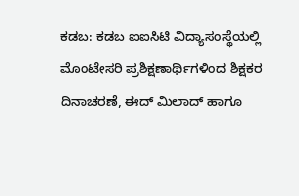ಕಡಬ: ಕಡಬ ಐಐಸಿಟಿ ವಿದ್ಯಾಸಂಸ್ಥೆಯಲ್ಲಿ ಮೊಂಟೇಸರಿ ಪ್ರಶಿಕ್ಷಣಾರ್ಥಿಗಳಿಂದ ಶಿಕ್ಷಕರ ದಿನಾಚರಣೆ, ಈದ್ ಮಿಲಾದ್ ಹಾಗೂ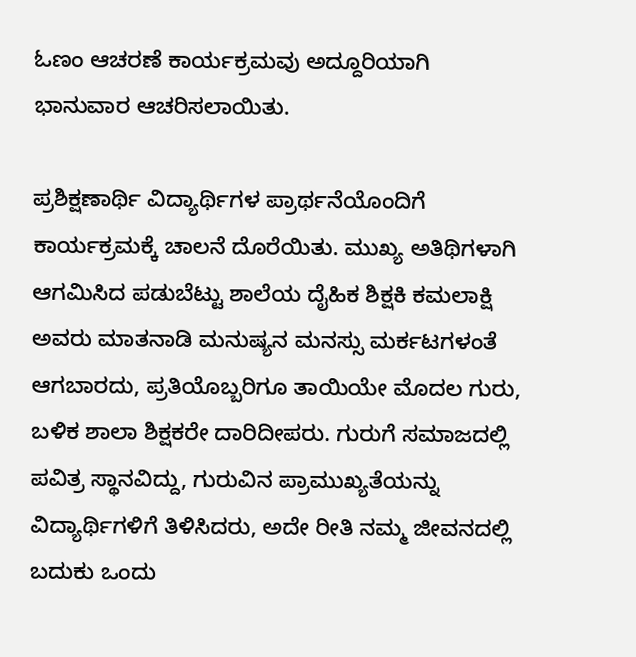ಓಣಂ ಆಚರಣೆ ಕಾರ್ಯಕ್ರಮವು ಅದ್ದೂರಿಯಾಗಿ ಭಾನುವಾರ ಆಚರಿಸಲಾಯಿತು.

ಪ್ರಶಿಕ್ಷಣಾರ್ಥಿ ವಿದ್ಯಾರ್ಥಿಗಳ ಪ್ರಾರ್ಥನೆಯೊಂದಿಗೆ ಕಾರ್ಯಕ್ರಮಕ್ಕೆ ಚಾಲನೆ ದೊರೆಯಿತು. ಮುಖ್ಯ ಅತಿಥಿಗಳಾಗಿ ಆಗಮಿಸಿದ ಪಡುಬೆಟ್ಟು ಶಾಲೆಯ ದೈಹಿಕ ಶಿಕ್ಷಕಿ ಕಮಲಾಕ್ಷಿ ಅವರು ಮಾತನಾಡಿ ಮನುಷ್ಯನ ಮನಸ್ಸು ಮರ್ಕಟಗಳಂತೆ ಆಗಬಾರದು, ಪ್ರತಿಯೊಬ್ಬರಿಗೂ ತಾಯಿಯೇ ಮೊದಲ ಗುರು, ಬಳಿಕ ಶಾಲಾ ಶಿಕ್ಷಕರೇ ದಾರಿದೀಪರು. ಗುರುಗೆ ಸಮಾಜದಲ್ಲಿ ಪವಿತ್ರ ಸ್ಥಾನವಿದ್ದು, ಗುರುವಿನ ಪ್ರಾಮುಖ್ಯತೆಯನ್ನು ವಿದ್ಯಾರ್ಥಿಗಳಿಗೆ ತಿಳಿಸಿದರು, ಅದೇ ರೀತಿ ನಮ್ಮ ಜೀವನದಲ್ಲಿ ಬದುಕು ಒಂದು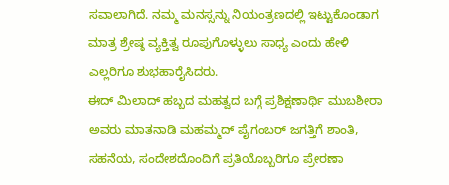ಸವಾಲಾಗಿದೆ. ನಮ್ಮ ಮನಸ್ಸನ್ನು ನಿಯಂತ್ರಣದಲ್ಲಿ ಇಟ್ಟುಕೊಂಡಾಗ ಮಾತ್ರ ಶ್ರೇಷ್ಠ ವ್ಯಕ್ತಿತ್ವ ರೂಪುಗೊಳ್ಳುಲು ಸಾಧ್ಯ ಎಂದು ಹೇಳಿ ಎಲ್ಲರಿಗೂ ಶುಭಹಾರೈಸಿದರು.
ಈದ್ ಮಿಲಾದ್ ಹಬ್ಬದ ಮಹತ್ವದ ಬಗ್ಗೆ ಪ್ರಶಿಕ್ಷಣಾರ್ಥಿ ಮುಬಶೀರಾ ಅವರು ಮಾತನಾಡಿ ಮಹಮ್ಮದ್ ಪೈಗಂಬರ್ ಜಗತ್ತಿಗೆ ಶಾಂತಿ, ಸಹನೆಯ, ಸಂದೇಶದೊಂದಿಗೆ ಪ್ರತಿಯೊಬ್ಬರಿಗೂ ಪ್ರೇರಣಾ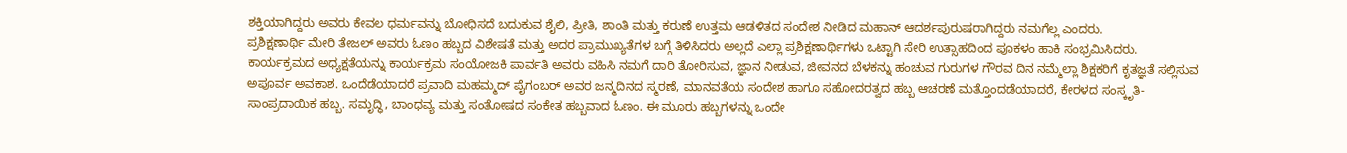ಶಕ್ತಿಯಾಗಿದ್ದರು ಅವರು ಕೇವಲ ಧರ್ಮವನ್ನು ಬೋಧಿಸದೆ ಬದುಕುವ ಶೈಲಿ, ಪ್ರೀತಿ, ಶಾಂತಿ ಮತ್ತು ಕರುಣೆ ಉತ್ತಮ ಆಡಳಿತದ ಸಂದೇಶ ನೀಡಿದ ಮಹಾನ್ ಆದರ್ಶಪುರುಷರಾಗಿದ್ದರು ನಮಗೆಲ್ಲ ಎಂದರು.
ಪ್ರಶಿಕ್ಷಣಾರ್ಥಿ ಮೇರಿ ತೇಜಲ್ ಅವರು ಓಣಂ ಹಬ್ಬದ ವಿಶೇಷತೆ ಮತ್ತು ಅದರ ಪ್ರಾಮುಖ್ಯತೆಗಳ ಬಗ್ಗೆ ತಿಳಿಸಿದರು ಅಲ್ಲದೆ ಎಲ್ಲಾ ಪ್ರಶಿಕ್ಷಣಾರ್ಥಿಗಳು ಒಟ್ಟಾಗಿ ಸೇರಿ ಉತ್ಸಾಹದಿಂದ ಪೂಕಳಂ ಹಾಕಿ ಸಂಭ್ರಮಿಸಿದರು.
ಕಾರ್ಯಕ್ರಮದ ಅಧ್ಯಕ್ಷತೆಯನ್ನು ಕಾರ್ಯಕ್ರಮ ಸಂಯೋಜಕಿ ಪಾರ್ವತಿ ಅವರು ವಹಿಸಿ ನಮಗೆ ದಾರಿ ತೋರಿಸುವ, ಜ್ಞಾನ ನೀಡುವ, ಜೀವನದ ಬೆಳಕನ್ನು ಹಂಚುವ ಗುರುಗಳ ಗೌರವ ದಿನ ನಮ್ಮೆಲ್ಲಾ ಶಿಕ್ಷಕರಿಗೆ ಕೃತಜ್ಞತೆ ಸಲ್ಲಿಸುವ ಅಪೂರ್ವ ಅವಕಾಶ. ಒಂದೆಡೆಯಾದರೆ ಪ್ರವಾದಿ ಮಹಮ್ಮದ್ ಪೈಗಂಬರ್ ಅವರ ಜನ್ಮದಿನದ ಸ್ಮರಣೆ, ಮಾನವತೆಯ ಸಂದೇಶ ಹಾಗೂ ಸಹೋದರತ್ವದ ಹಬ್ಬ ಆಚರಣೆ ಮತ್ತೊಂದಡೆಯಾದರೆ, ಕೇರಳದ ಸಂಸ್ಕೃತಿ-ಸಾಂಪ್ರದಾಯಿಕ ಹಬ್ಬ. ಸಮೃದ್ಧಿ, ಬಾಂಧವ್ಯ ಮತ್ತು ಸಂತೋಷದ ಸಂಕೇತ ಹಬ್ಬವಾದ ಓಣಂ. ಈ ಮೂರು ಹಬ್ಬಗಳನ್ನು ಒಂದೇ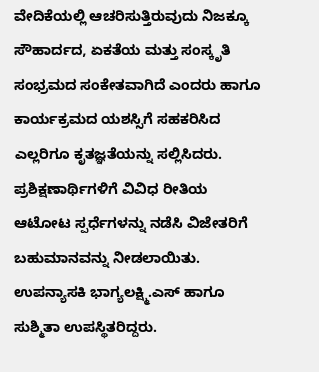ವೇದಿಕೆಯಲ್ಲಿ ಆಚರಿಸುತ್ತಿರುವುದು ನಿಜಕ್ಕೂ ಸೌಹಾರ್ದದ, ಏಕತೆಯ ಮತ್ತು ಸಂಸ್ಕೃತಿ ಸಂಭ್ರಮದ ಸಂಕೇತವಾಗಿದೆ ಎಂದರು ಹಾಗೂ ಕಾರ್ಯಕ್ರಮದ ಯಶಸ್ಸಿಗೆ ಸಹಕರಿಸಿದ ಎಲ್ಲರಿಗೂ ಕೃತಜ್ಞತೆಯನ್ನು ಸಲ್ಲಿಸಿದರು.
ಪ್ರಶಿಕ್ಷಣಾರ್ಥಿಗಳಿಗೆ ವಿವಿಧ ರೀತಿಯ ಆಟೋಟ ಸ್ಪರ್ಧೆಗಳನ್ನು ನಡೆಸಿ ವಿಜೇತರಿಗೆ ಬಹುಮಾನವನ್ನು ನೀಡಲಾಯಿತು. ಉಪನ್ಯಾಸಕಿ ಭಾಗ್ಯಲಕ್ಷ್ಮಿ.ಎಸ್ ಹಾಗೂ ಸುಶ್ಮಿತಾ ಉಪಸ್ಥಿತರಿದ್ದರು.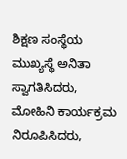ಶಿಕ್ಷಣ ಸಂಸ್ಥೆಯ ಮುಖ್ಯಸ್ಥೆ ಅನಿತಾ ಸ್ವಾಗತಿಸಿದರು, ಮೋಹಿನಿ ಕಾರ್ಯಕ್ರಮ ನಿರೂಪಿಸಿದರು,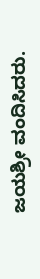ಜಯಶ್ರೀ ವಂದಿಸಿದರು.